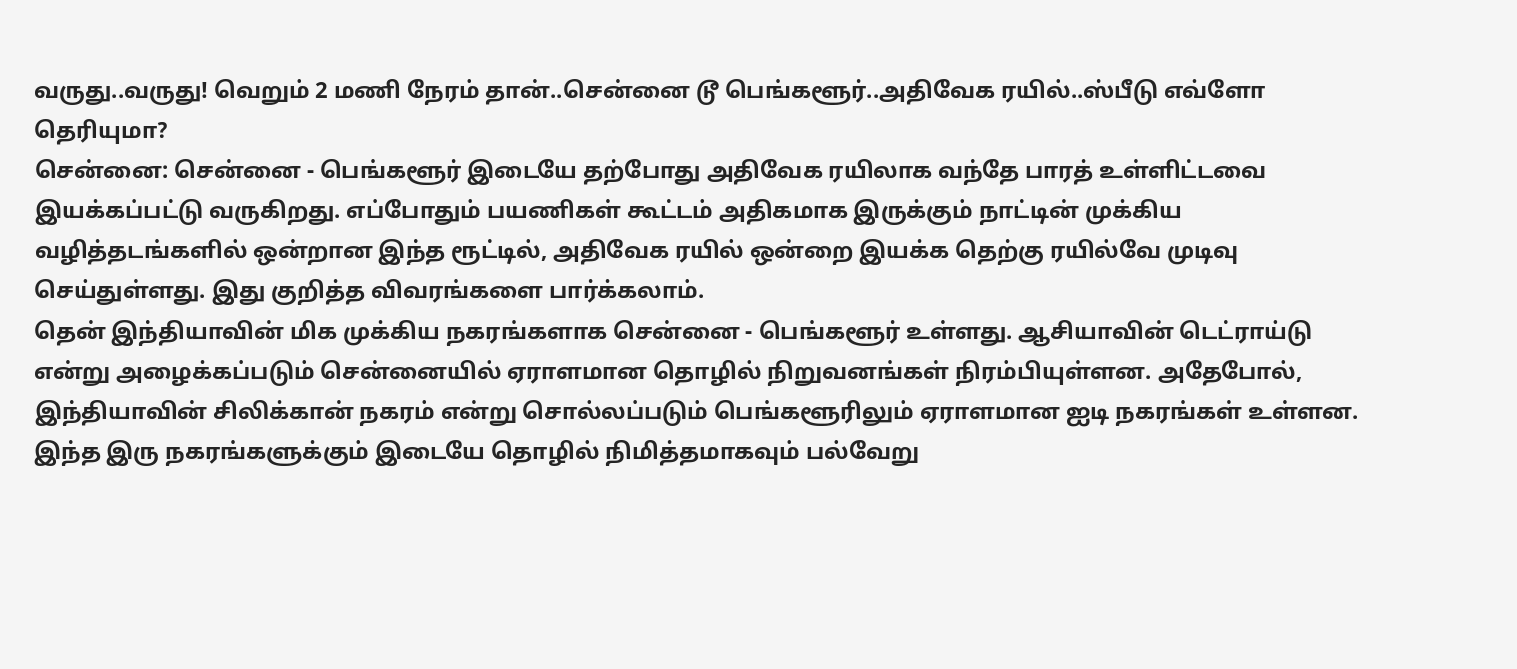வருது..வருது! வெறும் 2 மணி நேரம் தான்..சென்னை டூ பெங்களூர்..அதிவேக ரயில்..ஸ்பீடு எவ்ளோ தெரியுமா?
சென்னை: சென்னை - பெங்களூர் இடையே தற்போது அதிவேக ரயிலாக வந்தே பாரத் உள்ளிட்டவை இயக்கப்பட்டு வருகிறது. எப்போதும் பயணிகள் கூட்டம் அதிகமாக இருக்கும் நாட்டின் முக்கிய வழித்தடங்களில் ஒன்றான இந்த ரூட்டில், அதிவேக ரயில் ஒன்றை இயக்க தெற்கு ரயில்வே முடிவு செய்துள்ளது. இது குறித்த விவரங்களை பார்க்கலாம்.
தென் இந்தியாவின் மிக முக்கிய நகரங்களாக சென்னை - பெங்களூர் உள்ளது. ஆசியாவின் டெட்ராய்டு என்று அழைக்கப்படும் சென்னையில் ஏராளமான தொழில் நிறுவனங்கள் நிரம்பியுள்ளன. அதேபோல், இந்தியாவின் சிலிக்கான் நகரம் என்று சொல்லப்படும் பெங்களூரிலும் ஏராளமான ஐடி நகரங்கள் உள்ளன.
இந்த இரு நகரங்களுக்கும் இடையே தொழில் நிமித்தமாகவும் பல்வேறு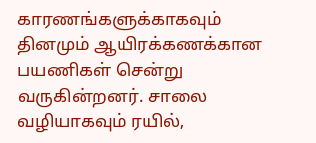காரணங்களுக்காகவும் தினமும் ஆயிரக்கணக்கான பயணிகள் சென்று வருகின்றனர். சாலை வழியாகவும் ரயில்,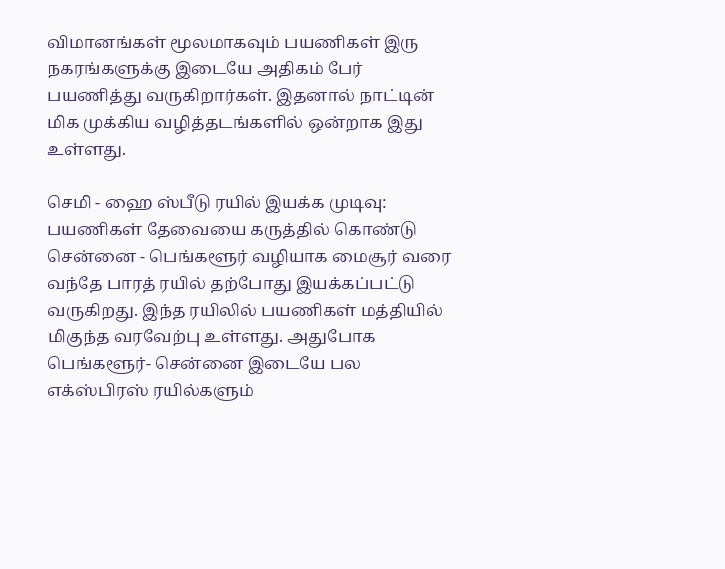விமானங்கள் மூலமாகவும் பயணிகள் இரு நகரங்களுக்கு இடையே அதிகம் பேர் பயணித்து வருகிறார்கள். இதனால் நாட்டின் மிக முக்கிய வழித்தடங்களில் ஒன்றாக இது உள்ளது.

செமி - ஹை ஸ்பீடு ரயில் இயக்க முடிவு: பயணிகள் தேவையை கருத்தில் கொண்டு சென்னை - பெங்களூர் வழியாக மைசூர் வரை வந்தே பாரத் ரயில் தற்போது இயக்கப்பட்டு வருகிறது. இந்த ரயிலில் பயணிகள் மத்தியில் மிகுந்த வரவேற்பு உள்ளது. அதுபோக பெங்களூர்- சென்னை இடையே பல எக்ஸ்பிரஸ் ரயில்களும்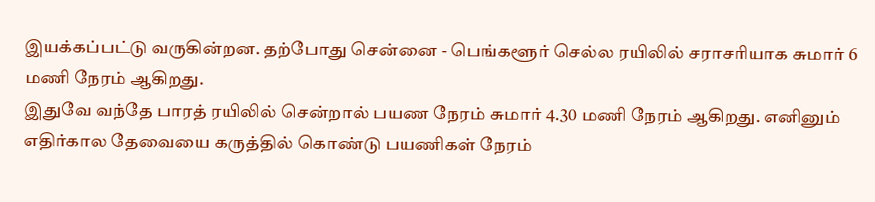இயக்கப்பட்டு வருகின்றன. தற்போது சென்னை - பெங்களூர் செல்ல ரயிலில் சராசரியாக சுமார் 6 மணி நேரம் ஆகிறது.
இதுவே வந்தே பாரத் ரயிலில் சென்றால் பயண நேரம் சுமார் 4.30 மணி நேரம் ஆகிறது. எனினும் எதிர்கால தேவையை கருத்தில் கொண்டு பயணிகள் நேரம்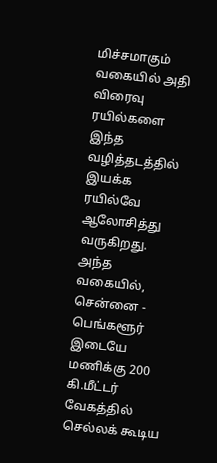மிச்சமாகும் வகையில் அதி விரைவு ரயில்களை இந்த வழித்தடத்தில் இயக்க ரயில்வே ஆலோசித்து வருகிறது. அந்த வகையில், சென்னை - பெங்களூர் இடையே மணிக்கு 200 கி.மீட்டர் வேகத்தில் செல்லக் கூடிய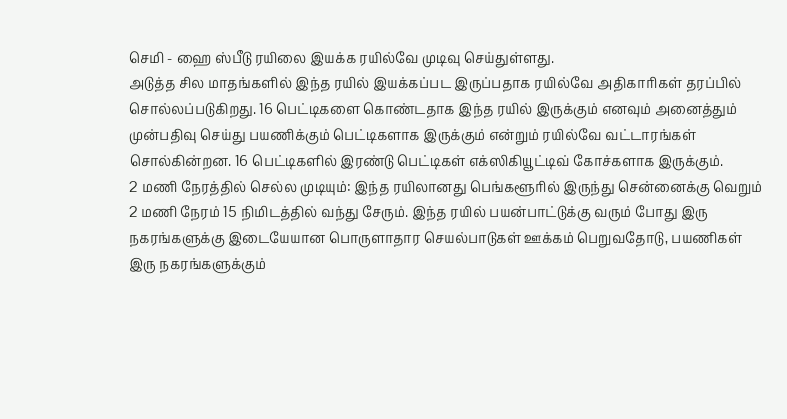செமி - ஹை ஸ்பீடு ரயிலை இயக்க ரயில்வே முடிவு செய்துள்ளது.
அடுத்த சில மாதங்களில் இந்த ரயில் இயக்கப்பட இருப்பதாக ரயில்வே அதிகாரிகள் தரப்பில் சொல்லப்படுகிறது. 16 பெட்டிகளை கொண்டதாக இந்த ரயில் இருக்கும் எனவும் அனைத்தும் முன்பதிவு செய்து பயணிக்கும் பெட்டிகளாக இருக்கும் என்றும் ரயில்வே வட்டாரங்கள் சொல்கின்றன. 16 பெட்டிகளில் இரண்டு பெட்டிகள் எக்ஸிகியூட்டிவ் கோச்களாக இருக்கும்.
2 மணி நேரத்தில் செல்ல முடியும்: இந்த ரயிலானது பெங்களூரில் இருந்து சென்னைக்கு வெறும் 2 மணி நேரம் 15 நிமிடத்தில் வந்து சேரும். இந்த ரயில் பயன்பாட்டுக்கு வரும் போது இரு நகரங்களுக்கு இடையேயான பொருளாதார செயல்பாடுகள் ஊக்கம் பெறுவதோடு, பயணிகள் இரு நகரங்களுக்கும்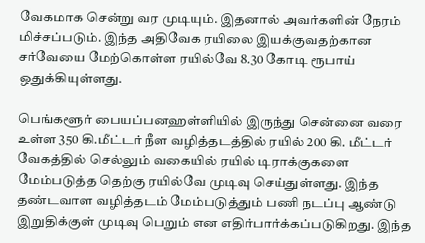வேகமாக சென்று வர முடியும். இதனால் அவர்களின் நேரம் மிச்சப்படும். இந்த அதிவேக ரயிலை இயக்குவதற்கான சர்வேயை மேற்கொள்ள ரயில்வே 8.30 கோடி ரூபாய் ஒதுக்கியுள்ளது.

பெங்களூர் பையப்பனஹள்ளியில் இருந்து சென்னை வரை உள்ள 350 கி.மீட்டர் நீள வழித்தடத்தில் ரயில் 200 கி. மீட்டர் வேகத்தில் செல்லும் வகையில் ரயில் டிராக்குகளை மேம்படுத்த தெற்கு ரயில்வே முடிவு செய்துள்ளது. இந்த தண்டவாள வழித்தடம் மேம்படுத்தும் பணி நடப்பு ஆண்டு இறுதிக்குள் முடிவு பெறும் என எதிர்பார்க்கப்படுகிறது. இந்த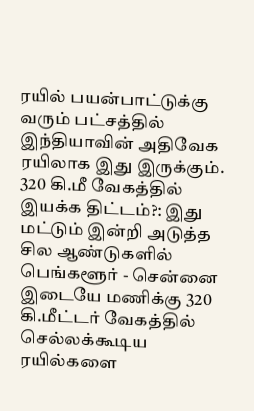ரயில் பயன்பாட்டுக்கு வரும் பட்சத்தில் இந்தியாவின் அதிவேக ரயிலாக இது இருக்கும்.
320 கி.மீ வேகத்தில் இயக்க திட்டம்?: இது மட்டும் இன்றி அடுத்த சில ஆண்டுகளில் பெங்களூர் - சென்னை இடையே மணிக்கு 320 கி.மீட்டர் வேகத்தில் செல்லக்கூடிய ரயில்களை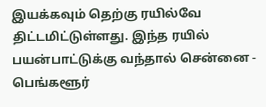இயக்கவும் தெற்கு ரயில்வே திட்டமிட்டுள்ளது. இந்த ரயில் பயன்பாட்டுக்கு வந்தால் சென்னை - பெங்களூர்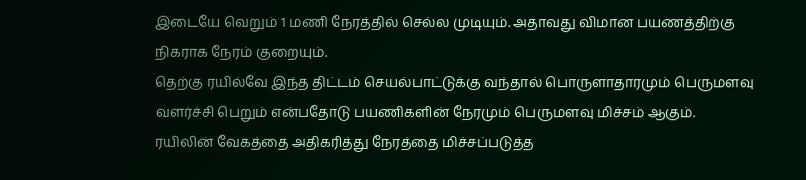இடையே வெறும் 1 மணி நேரத்தில் செல்ல முடியும். அதாவது விமான பயணத்திற்கு நிகராக நேரம் குறையும்.
தெற்கு ரயில்வே இந்த திட்டம் செயல்பாட்டுக்கு வந்தால் பொருளாதாரமும் பெருமளவு வளர்ச்சி பெறும் என்பதோடு பயணிகளின் நேரமும் பெருமளவு மிச்சம் ஆகும். ரயிலின் வேகத்தை அதிகரித்து நேரத்தை மிச்சப்படுத்த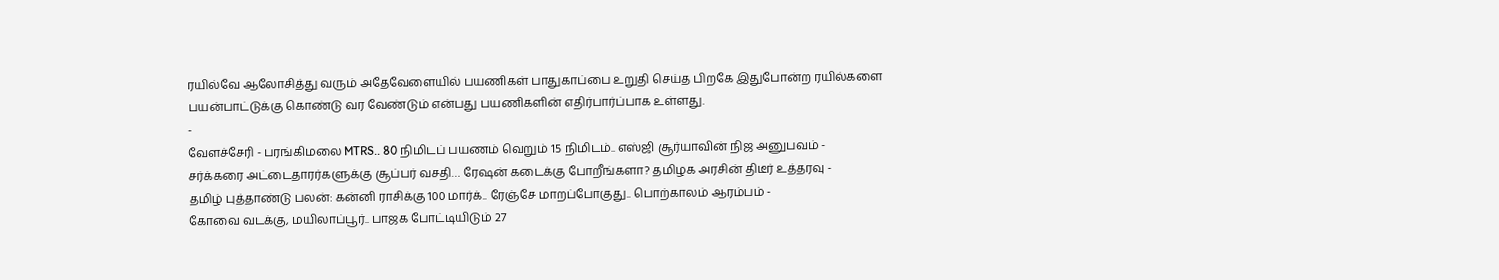ரயில்வே ஆலோசித்து வரும் அதேவேளையில் பயணிகள் பாதுகாப்பை உறுதி செய்த பிறகே இதுபோன்ற ரயில்களை பயன்பாட்டுக்கு கொண்டு வர வேண்டும் என்பது பயணிகளின் எதிர்பார்ப்பாக உள்ளது.
-
வேளச்சேரி - பரங்கிமலை MTRS.. 80 நிமிடப் பயணம் வெறும் 15 நிமிடம்.. எஸ்ஜி சூர்யாவின் நிஜ அனுபவம் -
சர்க்கரை அட்டைதாரர்களுக்கு சூப்பர் வசதி… ரேஷன் கடைக்கு போறீங்களா? தமிழக அரசின் திடீர் உத்தரவு -
தமிழ் புத்தாண்டு பலன்: கன்னி ராசிக்கு 100 மார்க்.. ரேஞ்சே மாறப்போகுது.. பொற்காலம் ஆரம்பம் -
கோவை வடக்கு, மயிலாப்பூர்.. பாஜக போட்டியிடும் 27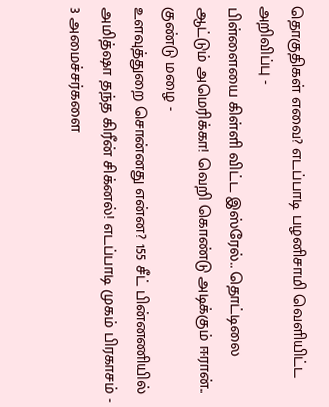தொகுதிகள் எவை? எடப்பாடி பழனிசாமி வெளியிட்ட அறிவிப்பு -
பிள்ளையை கிள்ளி விட்ட இஸ்ரேல்.. தொட்டிலை ஆட்டும் அமெரிக்கா! வெறி கொண்டு அடிக்கும் ஈரான்.. குண்டு மழை -
உளவுத்துறை சொன்னது என்ன? 155 சீட் பின்னணியில் அமித்ஷா தந்த கிரீன் சிக்னல்! எடப்பாடி முகம் பிரகாசம் -
3 அமைச்சர்களை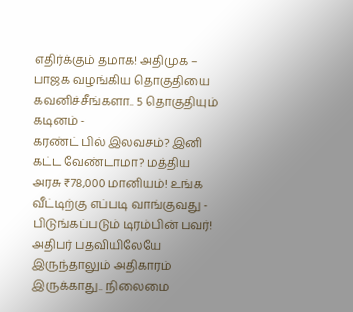எதிர்க்கும் தமாக! அதிமுக – பாஜக வழங்கிய தொகுதியை கவனிச்சீங்களா.. 5 தொகுதியும் கடினம் -
கரண்ட் பில் இலவசம்? இனி கட்ட வேண்டாமா? மத்திய அரசு ₹78,000 மானியம்! உங்க வீட்டிற்கு எப்படி வாங்குவது -
பிடுங்கப்படும் டிரம்பின் பவர்! அதிபர் பதவியிலேயே இருந்தாலும் அதிகாரம் இருக்காது.. நிலைமை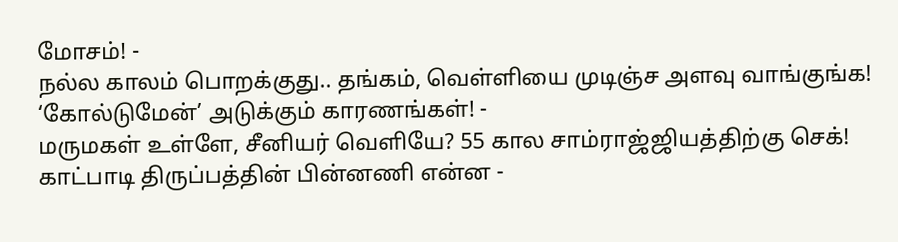மோசம்! -
நல்ல காலம் பொறக்குது.. தங்கம், வெள்ளியை முடிஞ்ச அளவு வாங்குங்க! ‘கோல்டுமேன்’ அடுக்கும் காரணங்கள்! -
மருமகள் உள்ளே, சீனியர் வெளியே? 55 கால சாம்ராஜ்ஜியத்திற்கு செக்! காட்பாடி திருப்பத்தின் பின்னணி என்ன -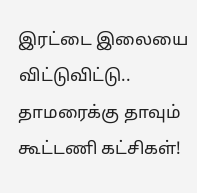இரட்டை இலையை விட்டுவிட்டு.. தாமரைக்கு தாவும் கூட்டணி கட்சிகள்!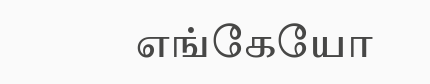எங்கேயோ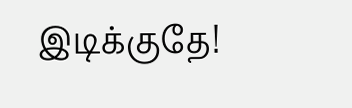இடிக்குதே!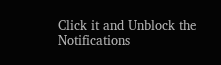Click it and Unblock the Notifications